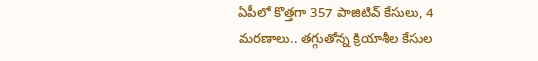ఏపీలో కొత్తగా 357 పాజిటివ్ కేసులు, 4 మరణాలు.. తగ్గుతోన్న క్రియాశీల కేసుల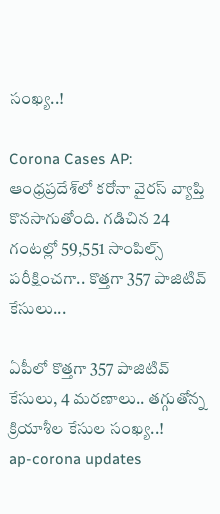సంఖ్య..!

Corona Cases AP: ఆంధ్రప్రదేశ్‌లో కరోనా వైరస్ వ్యాప్తి కొనసాగుతోంది. గడిచిన 24 గంటల్లో 59,551 సాంపిల్స్ పరీక్షించగా.. కొత్తగా 357 పాజిటివ్ కేసులు...

ఏపీలో కొత్తగా 357 పాజిటివ్ కేసులు, 4 మరణాలు.. తగ్గుతోన్న క్రియాశీల కేసుల సంఖ్య..!
ap-corona updates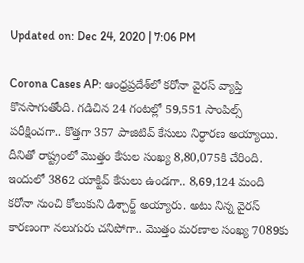Updated on: Dec 24, 2020 | 7:06 PM

Corona Cases AP: ఆంధ్రప్రదేశ్‌లో కరోనా వైరస్ వ్యాప్తి కొనసాగుతోంది. గడిచిన 24 గంటల్లో 59,551 సాంపిల్స్ పరీక్షించగా.. కొత్తగా 357 పాజిటివ్ కేసులు నిర్ధారణ అయ్యాయి. దీనితో రాష్ట్రంలో మొత్తం కేసుల సంఖ్య 8,80,075కి చేరింది. ఇందులో 3862 యాక్టివ్ కేసులు ఉండగా.. 8,69,124 మంది కరోనా నుంచి కోలుకుని డిశ్చార్జ్ అయ్యారు. అటు నిన్న వైరస్ కారణంగా నలుగురు చనిపోగా.. మొత్తం మరణాల సంఖ్య 7089కు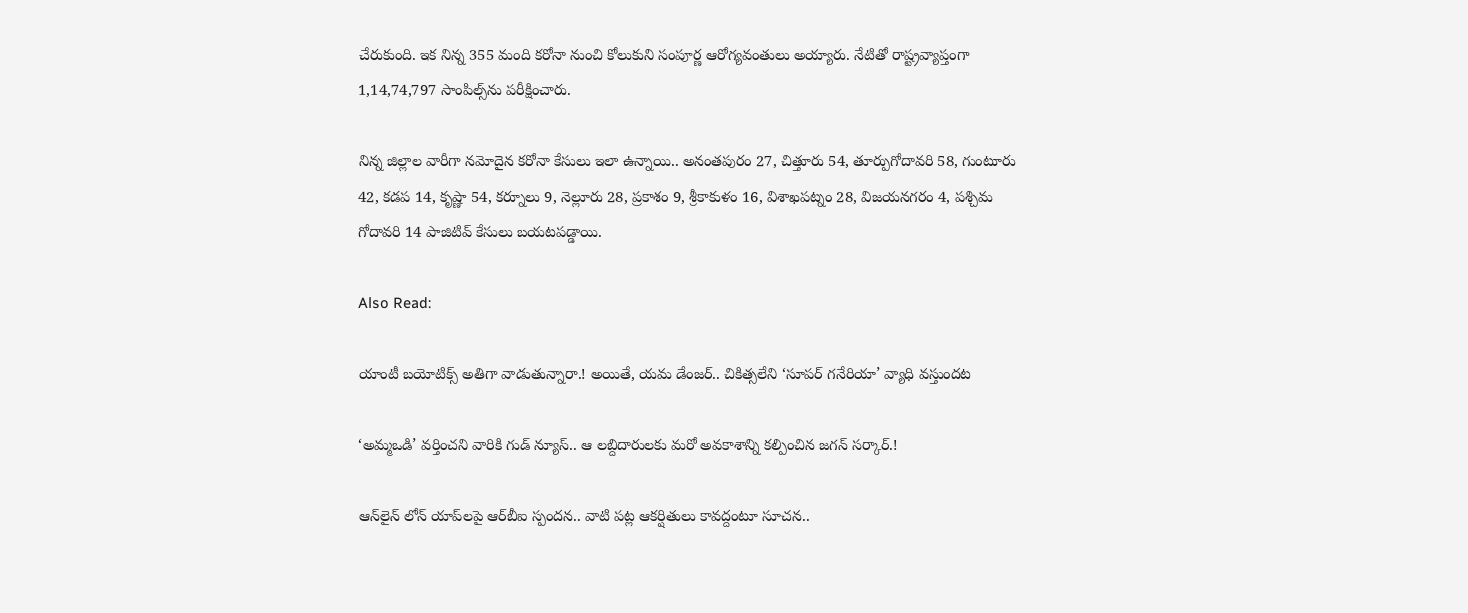చేరుకుంది. ఇక నిన్న 355 మంది కరోనా నుంచి కోలుకుని సంపూర్ణ ఆరోగ్యవంతులు అయ్యారు. నేటితో రాష్ట్రవ్యాప్తంగా 1,14,74,797 సాంపిల్స్‌ను పరీక్షించారు.

నిన్న జిల్లాల వారీగా నమోదైన కరోనా కేసులు ఇలా ఉన్నాయి.. అనంతపురం 27, చిత్తూరు 54, తూర్పుగోదావరి 58, గుంటూరు 42, కడప 14, కృష్ణా 54, కర్నూలు 9, నెల్లూరు 28, ప్రకాశం 9, శ్రీకాకుళం 16, విశాఖపట్నం 28, విజయనగరం 4, పశ్చిమ గోదావరి 14 పాజిటివ్ కేసులు బయటపడ్డాయి.

Also Read:

యాంటీ బయోటిక్స్‌ అతిగా వాడుతున్నారా.! అయితే, యమ డేంజర్.. చికిత్సలేని ‘సూపర్ గనేరియా’ వ్యాధి వస్తుందట

‘అమ్మఒడి’ వర్తించని వారికి గుడ్ న్యూస్.. ఆ లబ్దిదారులకు మరో అవకాశాన్ని కల్పించిన జగన్ సర్కార్.!

ఆన్‌లైన్ లోన్ యాప్‌లపై ఆర్‌బీఐ స్పందన.. వాటి పట్ల ఆకర్షితులు కావద్దంటూ సూచన..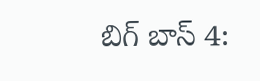బిగ్ బాస్ 4: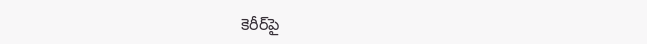కెరీర్‌పై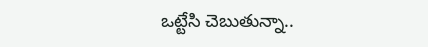ఒట్టేసి చెబుతున్నా..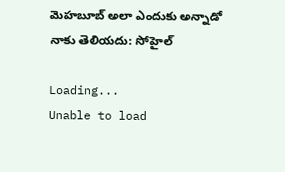మెహబూబ్ అలా ఎందుకు అన్నాడో నాకు తెలియదు: సోహైల్

Loading...
Unable to load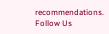recommendations.
Follow Us